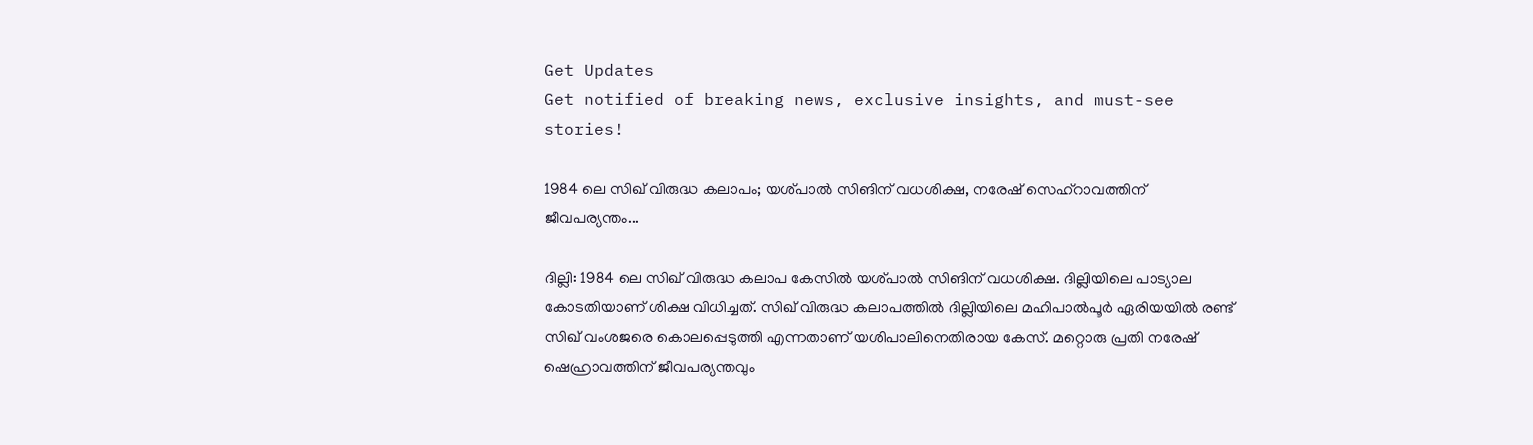Get Updates
Get notified of breaking news, exclusive insights, and must-see stories!

1984 ലെ സിഖ് വിരുദ്ധ കലാപം; യശ്പാൽ സിങിന് വധശിക്ഷ, നരേഷ് സെഹ്റാവത്തിന് ജീവപര്യന്തം...

ദില്ലി: 1984 ലെ സിഖ് വിരുദ്ധ കലാപ കേസിൽ യശ്പാൽ സിങിന് വധശിക്ഷ. ദില്ലിയിലെ പാട്യാല കോടതിയാണ് ശിക്ഷ വിധിച്ചത്. സിഖ് വിരുദ്ധ കലാപത്തിൽ ദില്ലിയിലെ മഹിപാൽപൂർ ഏരിയയിൽ രണ്ട് സിഖ് വംശജരെ കൊലപ്പെടുത്തി എന്നതാണ് യശിപാലിനെതിരായ കേസ്. മറ്റൊരു പ്രതി നരേഷ് ഷെഹ്രാവത്തിന് ജീവപര്യന്തവും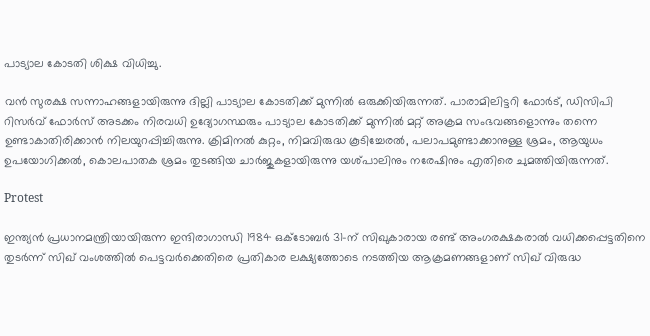പാട്യാല കോടതി ശിക്ഷ വിധിച്ചു.

വൻ സുരക്ഷ സന്നാഹങ്ങളായിരുന്നു ദില്ലി പാട്യാല കോടതിക്ക് മുന്നിൽ ഒരുക്കിയിരുന്നത്. പാരാമിലിട്ടറി ഫോർട്, ഡിസിപി റിസർവ് ഫോർസ് അടക്കം നിരവധി ഉദ്യോഗസ്ഥരും പാട്യാല കോടതിക്ക് മുന്നിൽ മറ്റ് അക്രമ സംഭവങ്ങളൊന്നും തന്നെ ഉണ്ടാകാതിരിക്കാൻ നിലയുറപ്പിച്ചിരുന്നു. ക്രിമിനൽ കുറ്റം, നിമവിരുദ്ധ കൂടിച്ചേരൽ, പലാപമുണ്ടാക്കാനുള്ള ശ്രമം, ആയുധം ഉപയോഗിക്കൽ, കൊലപാതക ശ്രമം തുടങ്ങിയ ചാർജുകളായിരുന്നു യശ്പാലിനും നരേഷിനും എതിരെ ചുമത്തിയിരുന്നത്.

Protest

ഇന്ത്യൻ പ്രധാനമന്ത്രിയായിരുന്ന ഇന്ദിരാഗാന്ധി 1984 ഒക്ടോബർ 31-ന് സിഖുകാരായ രണ്ട് അംഗരക്ഷകരാൽ വധിക്കപ്പെട്ടതിനെ തുടർന്ന് സിഖ് വംശത്തിൽ പെട്ടവർക്കെതിരെ പ്രതികാര ലക്ഷ്യത്തോടെ നടത്തിയ ആക്രമണങ്ങളാണ് സിഖ് വിരുദ്ധ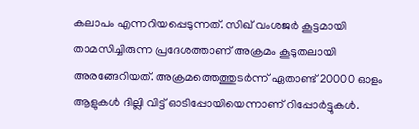കലാപം എന്നറിയപ്പെടുന്നത്. സിഖ് വംശജർ കൂട്ടമായി താമസിച്ചിരുന്ന പ്രദേശത്താണ് അക്രമം കൂടുതലായി അരങ്ങേറിയത്. അക്രമത്തെത്തുടർന്ന് ഏതാണ്ട് 20000 ഓളം ആളുകൾ ദില്ലി വിട്ട് ഓടിപ്പോയിയെന്നാണ് റിപ്പോർട്ടുകൾ.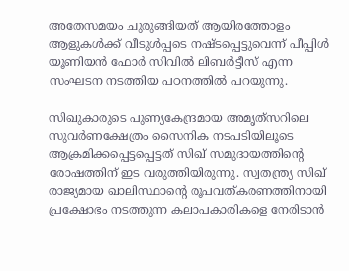അതേസമയം ചുരുങ്ങിയത് ആയിരത്തോളം ആളുകൾക്ക് വീടുൾപ്പടെ നഷ്ടപ്പെട്ടുവെന്ന് പീപ്പിൾ യൂണിയൻ ഫോർ സിവിൽ ലിബർട്ടീസ് എന്ന സംഘടന നടത്തിയ പഠനത്തിൽ പറയുന്നു.

സിഖുകാരുടെ പുണ്യകേന്ദ്രമായ അമൃത്‌സറിലെ സുവർണക്ഷേത്രം സൈനിക നടപടിയിലൂടെ ആക്രമിക്കപ്പെട്ടപ്പെട്ടത് സിഖ് സമുദായത്തിന്റെ രോഷത്തിന് ഇട വരുത്തിയിരുന്നു. സ്വതന്ത്ര്യ സിഖ് രാജ്യമായ ഖാലിസ്ഥാന്റെ രൂപവത്കരണത്തിനായി പ്രക്ഷോഭം നടത്തുന്ന കലാപകാരികളെ നേരിടാൻ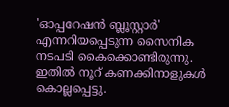'ഓപ്പറേഷൻ ബ്ലൂസ്റ്റാർ' എന്നറിയപ്പെടുന്ന സൈനിക നടപടി കൈക്കൊണ്ടിരുന്നു. ഇതിൽ നൂറ് കണക്കിനാളുകൾ കൊല്ലപ്പെട്ടു.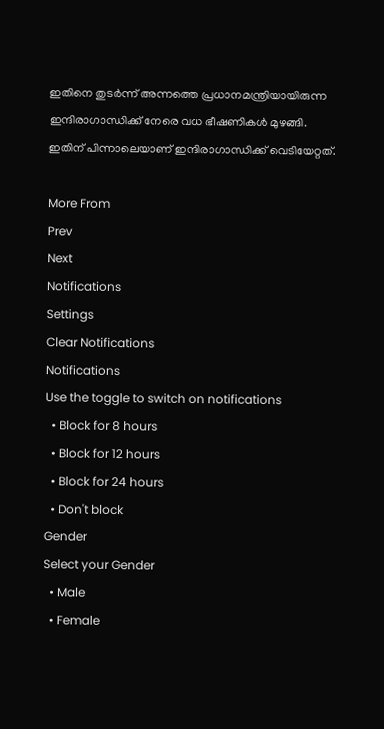ഇതിനെ തുടർന്ന് അന്നത്തെ പ്രധാനമന്ത്രിയായിരുന്ന ഇന്ദിരാഗാന്ധിക്ക് നേരെ വധ ഭീഷണികൾ മുഴങ്ങി. ഇതിന് പിന്നാലെയാണ് ഇന്ദിരാഗാന്ധിക്ക് വെടിയേറ്റത്.

More From
Prev
Next
Notifications
Settings
Clear Notifications
Notifications
Use the toggle to switch on notifications
  • Block for 8 hours
  • Block for 12 hours
  • Block for 24 hours
  • Don't block
Gender
Select your Gender
  • Male
  • Female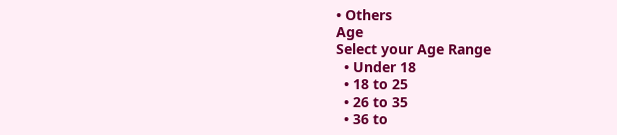• Others
Age
Select your Age Range
  • Under 18
  • 18 to 25
  • 26 to 35
  • 36 to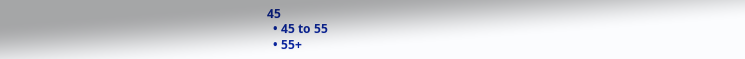45
  • 45 to 55
  • 55+